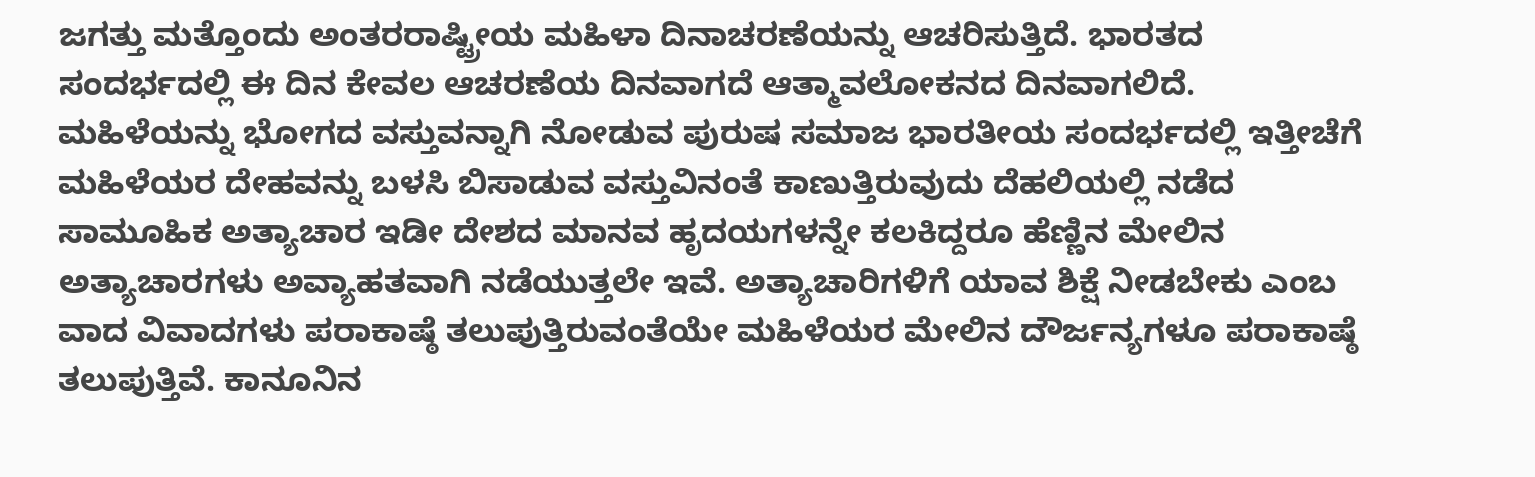ಜಗತ್ತು ಮತ್ತೊಂದು ಅಂತರರಾಷ್ಟ್ರೀಯ ಮಹಿಳಾ ದಿನಾಚರಣೆಯನ್ನು ಆಚರಿಸುತ್ತಿದೆ. ಭಾರತದ ಸಂದರ್ಭದಲ್ಲಿ ಈ ದಿನ ಕೇವಲ ಆಚರಣೆಯ ದಿನವಾಗದೆ ಆತ್ಮಾವಲೋಕನದ ದಿನವಾಗಲಿದೆ. ಮಹಿಳೆಯನ್ನು ಭೋಗದ ವಸ್ತುವನ್ನಾಗಿ ನೋಡುವ ಪುರುಷ ಸಮಾಜ ಭಾರತೀಯ ಸಂದರ್ಭದಲ್ಲಿ ಇತ್ತೀಚೆಗೆ ಮಹಿಳೆಯರ ದೇಹವನ್ನು ಬಳಸಿ ಬಿಸಾಡುವ ವಸ್ತುವಿನಂತೆ ಕಾಣುತ್ತಿರುವುದು ದೆಹಲಿಯಲ್ಲಿ ನಡೆದ ಸಾಮೂಹಿಕ ಅತ್ಯಾಚಾರ ಇಡೀ ದೇಶದ ಮಾನವ ಹೃದಯಗಳನ್ನೇ ಕಲಕಿದ್ದರೂ ಹೆಣ್ಣಿನ ಮೇಲಿನ ಅತ್ಯಾಚಾರಗಳು ಅವ್ಯಾಹತವಾಗಿ ನಡೆಯುತ್ತಲೇ ಇವೆ. ಅತ್ಯಾಚಾರಿಗಳಿಗೆ ಯಾವ ಶಿಕ್ಷೆ ನೀಡಬೇಕು ಎಂಬ ವಾದ ವಿವಾದಗಳು ಪರಾಕಾಷ್ಠೆ ತಲುಪುತ್ತಿರುವಂತೆಯೇ ಮಹಿಳೆಯರ ಮೇಲಿನ ದೌರ್ಜನ್ಯಗಳೂ ಪರಾಕಾಷ್ಠೆ ತಲುಪುತ್ತಿವೆ. ಕಾನೂನಿನ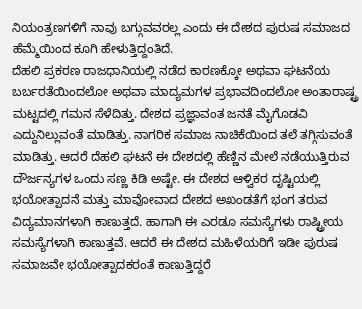ನಿಯಂತ್ರಣಗಳಿಗೆ ನಾವು ಬಗ್ಗುವವರಲ್ಲ ಎಂದು ಈ ದೇಶದ ಪುರುಷ ಸಮಾಜದ ಹೆಮ್ಮೆಯಿಂದ ಕೂಗಿ ಹೇಳುತ್ತಿದ್ದಂತಿದೆ.
ದೆಹಲಿ ಪ್ರಕರಣ ರಾಜಧಾನಿಯಲ್ಲಿ ನಡೆದ ಕಾರಣಕ್ಕೋ ಅಥವಾ ಘಟನೆಯ ಬರ್ಬರತೆಯಿಂದಲೋ ಅಥವಾ ಮಾದ್ಯಮಗಳ ಪ್ರಭಾವದಿಂದಲೋ ಅಂತಾರಾಷ್ಟ್ರ ಮಟ್ಟದಲ್ಲಿ ಗಮನ ಸೆಳೆದಿತ್ತು. ದೇಶದ ಪ್ರಜ್ಞಾವಂತ ಜನತೆ ಮೈಗೊಡವಿ ಎದ್ದುನಿಲ್ಲುವಂತೆ ಮಾಡಿತ್ತು. ನಾಗರಿಕ ಸಮಾಜ ನಾಚಿಕೆಯಿಂದ ತಲೆ ತಗ್ಗಿಸುವಂತೆ ಮಾಡಿತ್ತು. ಆದರೆ ದೆಹಲಿ ಘಟನೆ ಈ ದೇಶದಲ್ಲಿ ಹೆಣ್ಣಿನ ಮೇಲೆ ನಡೆಯುತ್ತಿರುವ ದೌರ್ಜನ್ಯಗಳ ಒಂದು ಸಣ್ಣ ಕಿಡಿ ಅಷ್ಟೇ. ಈ ದೇಶದ ಆಳ್ವಿಕರ ದೃಷ್ಟಿಯಲ್ಲಿ ಭಯೋತ್ಪಾದನೆ ಮತ್ತು ಮಾವೋವಾದ ದೇಶದ ಅಖಂಡತೆಗೆ ಭಂಗ ತರುವ ವಿದ್ಯಮಾನಗಳಾಗಿ ಕಾಣುತ್ತದೆ. ಹಾಗಾಗಿ ಈ ಎರಡೂ ಸಮಸ್ಯೆಗಳು ರಾಷ್ಟ್ರೀಯ ಸಮಸ್ಯೆಗಳಾಗಿ ಕಾಣುತ್ತವೆ. ಆದರೆ ಈ ದೇಶದ ಮಹಿಳೆಯರಿಗೆ ಇಡೀ ಪುರುಷ ಸಮಾಜವೇ ಭಯೋತ್ಪಾದಕರಂತೆ ಕಾಣುತ್ತಿದ್ದರೆ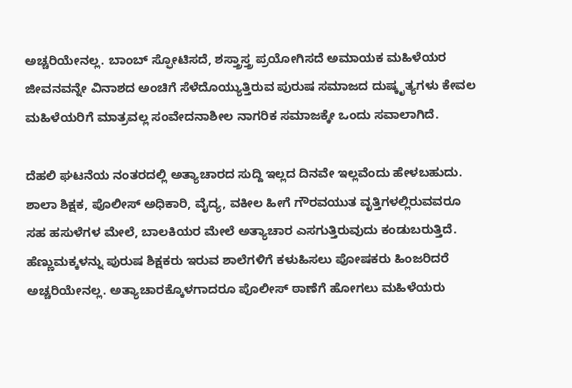ಅಚ್ಚರಿಯೇನಲ್ಲ. ಬಾಂಬ್ ಸ್ಫೋಟಿಸದೆ, ಶಸ್ತ್ರಾಸ್ತ್ರ ಪ್ರಯೋಗಿಸದೆ ಅಮಾಯಕ ಮಹಿಳೆಯರ ಜೀವನವನ್ನೇ ವಿನಾಶದ ಅಂಚಿಗೆ ಸೆಳೆದೊಯ್ಯುತ್ತಿರುವ ಪುರುಷ ಸಮಾಜದ ದುಷ್ಕೃತ್ಯಗಳು ಕೇವಲ ಮಹಿಳೆಯರಿಗೆ ಮಾತ್ರವಲ್ಲ ಸಂವೇದನಾಶೀಲ ನಾಗರಿಕ ಸಮಾಜಕ್ಕೇ ಒಂದು ಸವಾಲಾಗಿದೆ.

ದೆಹಲಿ ಘಟನೆಯ ನಂತರದಲ್ಲಿ ಅತ್ಯಾಚಾರದ ಸುದ್ದಿ ಇಲ್ಲದ ದಿನವೇ ಇಲ್ಲವೆಂದು ಹೇಳಬಹುದು. ಶಾಲಾ ಶಿಕ್ಷಕ, ಪೊಲೀಸ್ ಅಧಿಕಾರಿ, ವೈದ್ಯ, ವಕೀಲ ಹೀಗೆ ಗೌರವಯುತ ವೃತ್ತಿಗಳಲ್ಲಿರುವವರೂ ಸಹ ಹಸುಳೆಗಳ ಮೇಲೆ, ಬಾಲಕಿಯರ ಮೇಲೆ ಅತ್ಯಾಚಾರ ಎಸಗುತ್ತಿರುವುದು ಕಂಡುಬರುತ್ತಿದೆ. ಹೆಣ್ಣುಮಕ್ಕಳನ್ನು ಪುರುಷ ಶಿಕ್ಷಕರು ಇರುವ ಶಾಲೆಗಳಿಗೆ ಕಳುಹಿಸಲು ಪೋಷಕರು ಹಿಂಜರಿದರೆ ಅಚ್ಚರಿಯೇನಲ್ಲ. ಅತ್ಯಾಚಾರಕ್ಕೊಳಗಾದರೂ ಪೊಲೀಸ್ ಠಾಣೆಗೆ ಹೋಗಲು ಮಹಿಳೆಯರು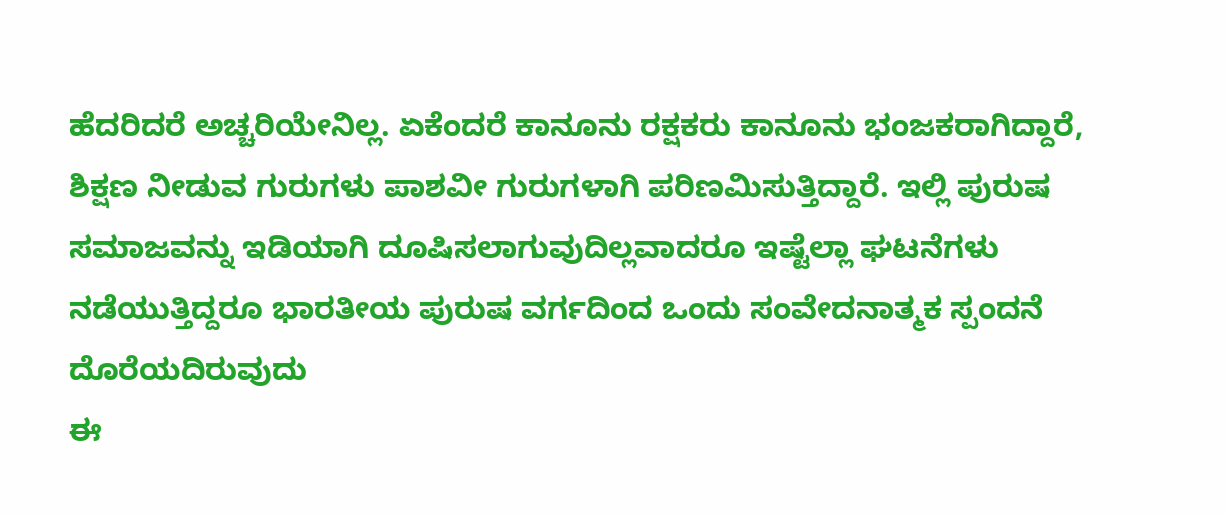ಹೆದರಿದರೆ ಅಚ್ಚರಿಯೇನಿಲ್ಲ. ಏಕೆಂದರೆ ಕಾನೂನು ರಕ್ಷಕರು ಕಾನೂನು ಭಂಜಕರಾಗಿದ್ದಾರೆ, ಶಿಕ್ಷಣ ನೀಡುವ ಗುರುಗಳು ಪಾಶವೀ ಗುರುಗಳಾಗಿ ಪರಿಣಮಿಸುತ್ತಿದ್ದಾರೆ. ಇಲ್ಲಿ ಪುರುಷ ಸಮಾಜವನ್ನು ಇಡಿಯಾಗಿ ದೂಷಿಸಲಾಗುವುದಿಲ್ಲವಾದರೂ ಇಷ್ಟೆಲ್ಲಾ ಘಟನೆಗಳು ನಡೆಯುತ್ತಿದ್ದರೂ ಭಾರತೀಯ ಪುರುಷ ವರ್ಗದಿಂದ ಒಂದು ಸಂವೇದನಾತ್ಮಕ ಸ್ಪಂದನೆ ದೊರೆಯದಿರುವುದು
ಈ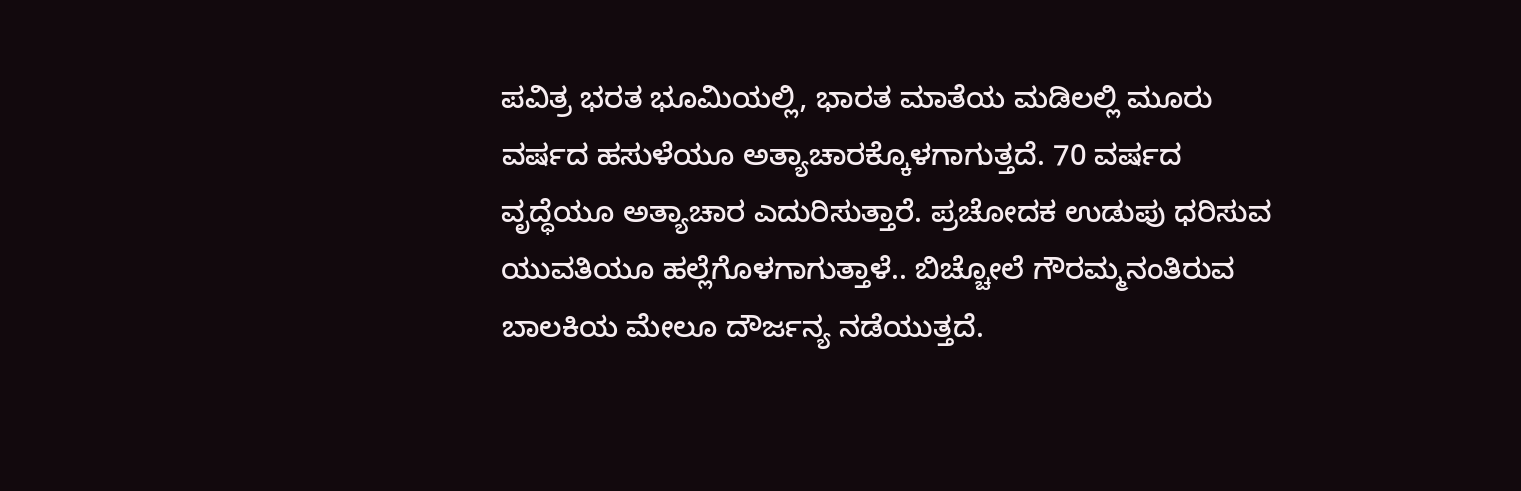ಪವಿತ್ರ ಭರತ ಭೂಮಿಯಲ್ಲಿ, ಭಾರತ ಮಾತೆಯ ಮಡಿಲಲ್ಲಿ ಮೂರು ವರ್ಷದ ಹಸುಳೆಯೂ ಅತ್ಯಾಚಾರಕ್ಕೊಳಗಾಗುತ್ತದೆ. 70 ವರ್ಷದ ವೃದ್ಧೆಯೂ ಅತ್ಯಾಚಾರ ಎದುರಿಸುತ್ತಾರೆ. ಪ್ರಚೋದಕ ಉಡುಪು ಧರಿಸುವ ಯುವತಿಯೂ ಹಲ್ಲೆಗೊಳಗಾಗುತ್ತಾಳೆ.. ಬಿಚ್ಚೋಲೆ ಗೌರಮ್ಮನಂತಿರುವ ಬಾಲಕಿಯ ಮೇಲೂ ದೌರ್ಜನ್ಯ ನಡೆಯುತ್ತದೆ.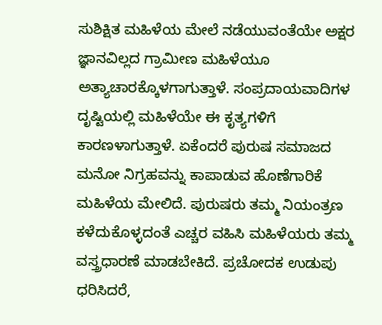ಸುಶಿಕ್ಷಿತ ಮಹಿಳೆಯ ಮೇಲೆ ನಡೆಯುವಂತೆಯೇ ಅಕ್ಷರ ಜ್ಞಾನವಿಲ್ಲದ ಗ್ರಾಮೀಣ ಮಹಿಳೆಯೂ ಅತ್ಯಾಚಾರಕ್ಕೊಳಗಾಗುತ್ತಾಳೆ. ಸಂಪ್ರದಾಯವಾದಿಗಳ ದೃಷ್ಟಿಯಲ್ಲಿ ಮಹಿಳೆಯೇ ಈ ಕೃತ್ಯಗಳಿಗೆ ಕಾರಣಳಾಗುತ್ತಾಳೆ. ಏಕೆಂದರೆ ಪುರುಷ ಸಮಾಜದ ಮನೋ ನಿಗ್ರಹವನ್ನು ಕಾಪಾಡುವ ಹೊಣೆಗಾರಿಕೆ ಮಹಿಳೆಯ ಮೇಲಿದೆ. ಪುರುಷರು ತಮ್ಮ ನಿಯಂತ್ರಣ ಕಳೆದುಕೊಳ್ಳದಂತೆ ಎಚ್ಚರ ವಹಿಸಿ ಮಹಿಳೆಯರು ತಮ್ಮ ವಸ್ತ್ರಧಾರಣೆ ಮಾಡಬೇಕಿದೆ. ಪ್ರಚೋದಕ ಉಡುಪು ಧರಿಸಿದರೆ,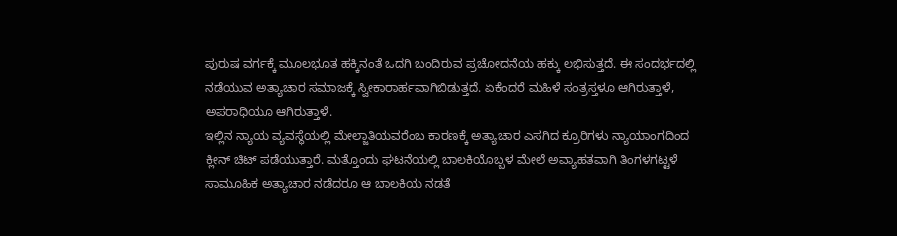ಪುರುಷ ವರ್ಗಕ್ಕೆ ಮೂಲಭೂತ ಹಕ್ಕಿನಂತೆ ಒದಗಿ ಬಂದಿರುವ ಪ್ರಚೋದನೆಯ ಹಕ್ಕು ಲಭಿಸುತ್ತದೆ. ಈ ಸಂದರ್ಭದಲ್ಲಿ ನಡೆಯುವ ಅತ್ಯಾಚಾರ ಸಮಾಜಕ್ಕೆ ಸ್ವೀಕಾರಾರ್ಹವಾಗಿಬಿಡುತ್ತದೆ. ಏಕೆಂದರೆ ಮಹಿಳೆ ಸಂತ್ರಸ್ತಳೂ ಆಗಿರುತ್ತಾಳೆ, ಅಪರಾಧಿಯೂ ಆಗಿರುತ್ತಾಳೆ.
ಇಲ್ಲಿನ ನ್ಯಾಯ ವ್ಯವಸ್ಥೆಯಲ್ಲಿ ಮೇಲ್ಜಾತಿಯವರೆಂಬ ಕಾರಣಕ್ಕೆ ಅತ್ಯಾಚಾರ ಎಸಗಿದ ಕ್ರೂರಿಗಳು ನ್ಯಾಯಾಂಗದಿಂದ ಕ್ಲೀನ್ ಚಿಟ್ ಪಡೆಯುತ್ತಾರೆ. ಮತ್ತೊಂದು ಘಟನೆಯಲ್ಲಿ ಬಾಲಕಿಯೊಬ್ಬಳ ಮೇಲೆ ಅವ್ಯಾಹತವಾಗಿ ತಿಂಗಳಗಟ್ಟಳೆ ಸಾಮೂಹಿಕ ಅತ್ಯಾಚಾರ ನಡೆದರೂ ಆ ಬಾಲಕಿಯ ನಡತೆ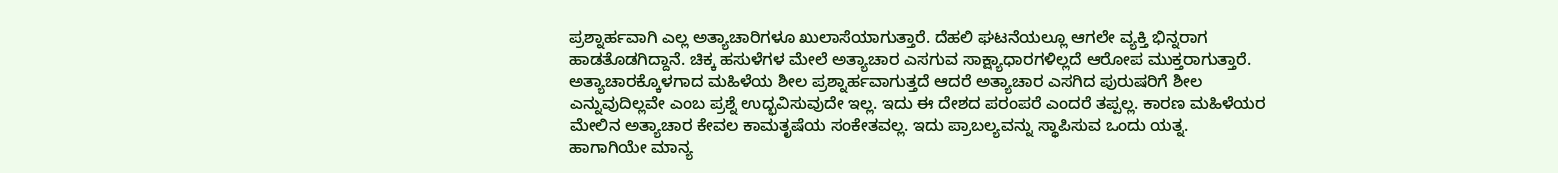ಪ್ರಶ್ನಾರ್ಹವಾಗಿ ಎಲ್ಲ ಅತ್ಯಾಚಾರಿಗಳೂ ಖುಲಾಸೆಯಾಗುತ್ತಾರೆ. ದೆಹಲಿ ಘಟನೆಯಲ್ಲೂ ಆಗಲೇ ವ್ಯಕ್ತಿ ಭಿನ್ನರಾಗ ಹಾಡತೊಡಗಿದ್ದಾನೆ. ಚಿಕ್ಕ ಹಸುಳೆಗಳ ಮೇಲೆ ಅತ್ಯಾಚಾರ ಎಸಗುವ ಸಾಕ್ಷ್ಯಾಧಾರಗಳಿಲ್ಲದೆ ಆರೋಪ ಮುಕ್ತರಾಗುತ್ತಾರೆ. ಅತ್ಯಾಚಾರಕ್ಕೊಳಗಾದ ಮಹಿಳೆಯ ಶೀಲ ಪ್ರಶ್ನಾರ್ಹವಾಗುತ್ತದೆ ಆದರೆ ಅತ್ಯಾಚಾರ ಎಸಗಿದ ಪುರುಷರಿಗೆ ಶೀಲ ಎನ್ನುವುದಿಲ್ಲವೇ ಎಂಬ ಪ್ರಶ್ನೆ ಉದ್ಭವಿಸುವುದೇ ಇಲ್ಲ. ಇದು ಈ ದೇಶದ ಪರಂಪರೆ ಎಂದರೆ ತಪ್ಪಲ್ಲ. ಕಾರಣ ಮಹಿಳೆಯರ ಮೇಲಿನ ಅತ್ಯಾಚಾರ ಕೇವಲ ಕಾಮತೃಷೆಯ ಸಂಕೇತವಲ್ಲ. ಇದು ಪ್ರಾಬಲ್ಯವನ್ನು ಸ್ಥಾಪಿಸುವ ಒಂದು ಯತ್ನ.
ಹಾಗಾಗಿಯೇ ಮಾನ್ಯ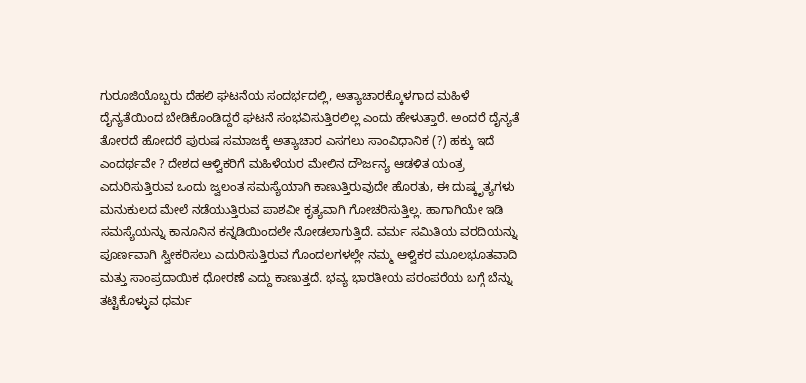ಗುರೂಜಿಯೊಬ್ಬರು ದೆಹಲಿ ಘಟನೆಯ ಸಂದರ್ಭದಲ್ಲಿ, ಅತ್ಯಾಚಾರಕ್ಕೊಳಗಾದ ಮಹಿಳೆ ದೈನ್ಯತೆಯಿಂದ ಬೇಡಿಕೊಂಡಿದ್ದರೆ ಘಟನೆ ಸಂಭವಿಸುತ್ತಿರಲಿಲ್ಲ ಎಂದು ಹೇಳುತ್ತಾರೆ. ಅಂದರೆ ದೈನ್ಯತೆ ತೋರದೆ ಹೋದರೆ ಪುರುಷ ಸಮಾಜಕ್ಕೆ ಅತ್ಯಾಚಾರ ಎಸಗಲು ಸಾಂವಿಧಾನಿಕ (?) ಹಕ್ಕು ಇದೆ ಎಂದರ್ಥವೇ ? ದೇಶದ ಆಳ್ವಿಕರಿಗೆ ಮಹಿಳೆಯರ ಮೇಲಿನ ದೌರ್ಜನ್ಯ ಆಡಳಿತ ಯಂತ್ರ ಎದುರಿಸುತ್ತಿರುವ ಒಂದು ಜ್ವಲಂತ ಸಮಸ್ಯೆಯಾಗಿ ಕಾಣುತ್ತಿರುವುದೇ ಹೊರತು, ಈ ದುಷ್ಕೃತ್ಯಗಳು ಮನುಕುಲದ ಮೇಲೆ ನಡೆಯುತ್ತಿರುವ ಪಾಶವೀ ಕೃತ್ಯವಾಗಿ ಗೋಚರಿಸುತ್ತಿಲ್ಲ. ಹಾಗಾಗಿಯೇ ಇಡಿ ಸಮಸ್ಯೆಯನ್ನು ಕಾನೂನಿನ ಕನ್ನಡಿಯಿಂದಲೇ ನೋಡಲಾಗುತ್ತಿದೆ. ವರ್ಮ ಸಮಿತಿಯ ವರದಿಯನ್ನು ಪೂರ್ಣವಾಗಿ ಸ್ವೀಕರಿಸಲು ಎದುರಿಸುತ್ತಿರುವ ಗೊಂದಲಗಳಲ್ಲೇ ನಮ್ಮ ಆಳ್ವಿಕರ ಮೂಲಭೂತವಾದಿ ಮತ್ತು ಸಾಂಪ್ರದಾಯಿಕ ಧೋರಣೆ ಎದ್ದು ಕಾಣುತ್ತದೆ. ಭವ್ಯ ಭಾರತೀಯ ಪರಂಪರೆಯ ಬಗ್ಗೆ ಬೆನ್ನು ತಟ್ಟಿಕೊಳ್ಳುವ ಧರ್ಮ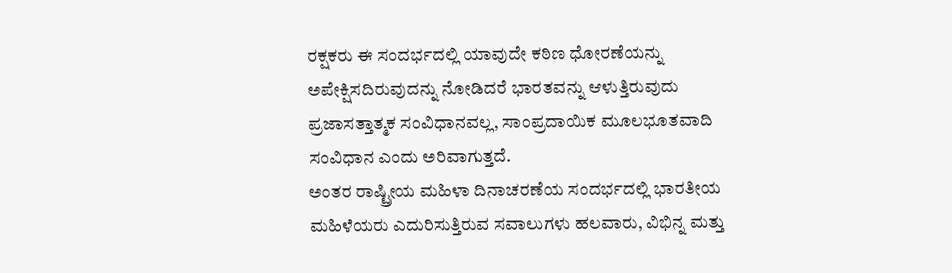ರಕ್ಷಕರು ಈ ಸಂದರ್ಭದಲ್ಲಿ ಯಾವುದೇ ಕಠಿಣ ಧೋರಣೆಯನ್ನು ಅಪೇಕ್ಷಿಸದಿರುವುದನ್ನು ನೋಡಿದರೆ ಭಾರತವನ್ನು ಆಳುತ್ತಿರುವುದು ಪ್ರಜಾಸತ್ತಾತ್ಮಕ ಸಂವಿಧಾನವಲ್ಲ, ಸಾಂಪ್ರದಾಯಿಕ ಮೂಲಭೂತವಾದಿ ಸಂವಿಧಾನ ಎಂದು ಅರಿವಾಗುತ್ತದೆ.
ಅಂತರ ರಾಷ್ಟ್ರೀಯ ಮಹಿಳಾ ದಿನಾಚರಣೆಯ ಸಂದರ್ಭದಲ್ಲಿ ಭಾರತೀಯ ಮಹಿಳೆಯರು ಎದುರಿಸುತ್ತಿರುವ ಸವಾಲುಗಳು ಹಲವಾರು, ವಿಭಿನ್ನ ಮತ್ತು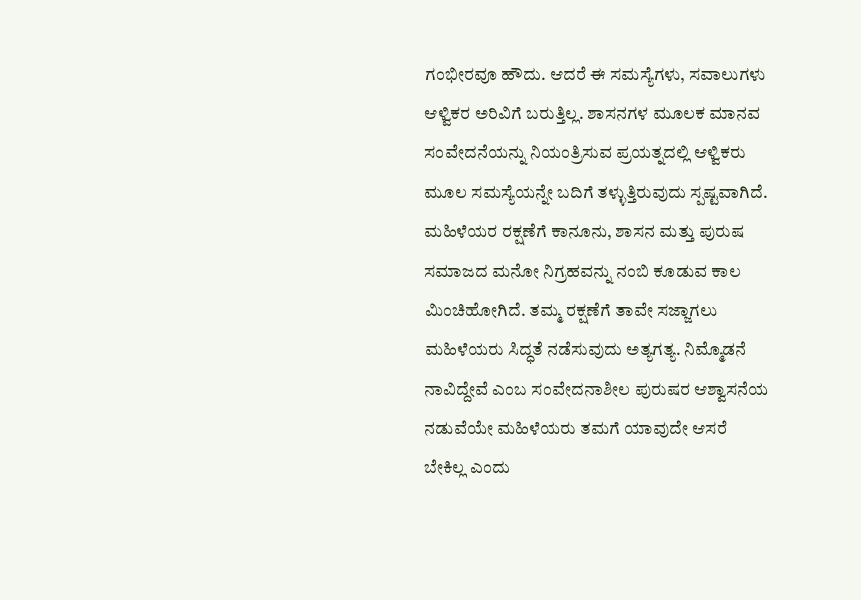ಗಂಭೀರವೂ ಹೌದು. ಆದರೆ ಈ ಸಮಸ್ಯೆಗಳು, ಸವಾಲುಗಳು ಆಳ್ವಿಕರ ಅರಿವಿಗೆ ಬರುತ್ತಿಲ್ಲ. ಶಾಸನಗಳ ಮೂಲಕ ಮಾನವ ಸಂವೇದನೆಯನ್ನು ನಿಯಂತ್ರಿಸುವ ಪ್ರಯತ್ನದಲ್ಲಿ ಆಳ್ವಿಕರು ಮೂಲ ಸಮಸ್ಯೆಯನ್ನೇ ಬದಿಗೆ ತಳ್ಳುತ್ತಿರುವುದು ಸ್ಪಷ್ಟವಾಗಿದೆ. ಮಹಿಳೆಯರ ರಕ್ಷಣೆಗೆ ಕಾನೂನು, ಶಾಸನ ಮತ್ತು ಪುರುಷ ಸಮಾಜದ ಮನೋ ನಿಗ್ರಹವನ್ನು ನಂಬಿ ಕೂಡುವ ಕಾಲ ಮಿಂಚಿಹೋಗಿದೆ. ತಮ್ಮ ರಕ್ಷಣೆಗೆ ತಾವೇ ಸಜ್ಜಾಗಲು ಮಹಿಳೆಯರು ಸಿದ್ಧತೆ ನಡೆಸುವುದು ಅತ್ಯಗತ್ಯ. ನಿಮ್ಮೊಡನೆ ನಾವಿದ್ದೇವೆ ಎಂಬ ಸಂವೇದನಾಶೀಲ ಪುರುಷರ ಆಶ್ವಾಸನೆಯ ನಡುವೆಯೇ ಮಹಿಳೆಯರು ತಮಗೆ ಯಾವುದೇ ಆಸರೆ ಬೇಕಿಲ್ಲ ಎಂದು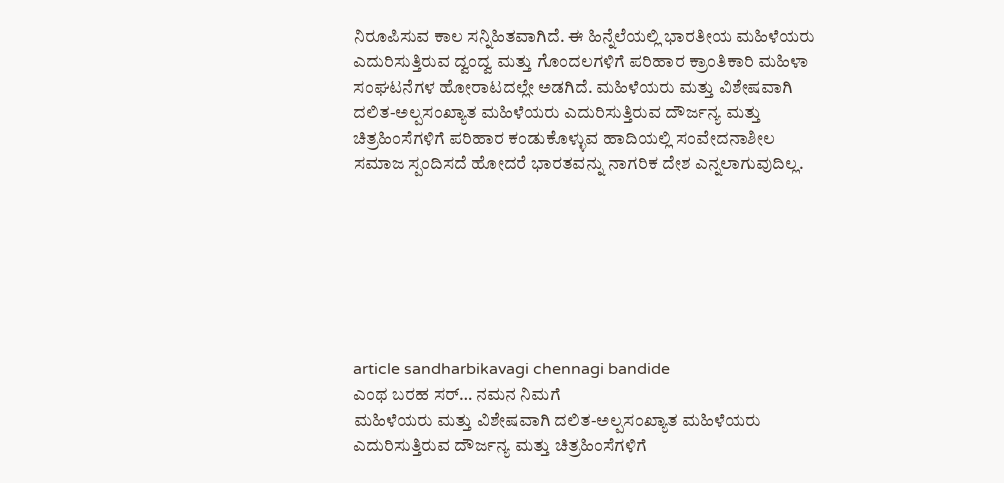ನಿರೂಪಿಸುವ ಕಾಲ ಸನ್ನಿಹಿತವಾಗಿದೆ. ಈ ಹಿನ್ನೆಲೆಯಲ್ಲಿ ಭಾರತೀಯ ಮಹಿಳೆಯರು ಎದುರಿಸುತ್ತಿರುವ ದ್ವಂದ್ವ ಮತ್ತು ಗೊಂದಲಗಳಿಗೆ ಪರಿಹಾರ ಕ್ರಾಂತಿಕಾರಿ ಮಹಿಳಾ ಸಂಘಟನೆಗಳ ಹೋರಾಟದಲ್ಲೇ ಅಡಗಿದೆ. ಮಹಿಳೆಯರು ಮತ್ತು ವಿಶೇಷವಾಗಿ ದಲಿತ-ಅಲ್ಪಸಂಖ್ಯಾತ ಮಹಿಳೆಯರು ಎದುರಿಸುತ್ತಿರುವ ದೌರ್ಜನ್ಯ ಮತ್ತು ಚಿತ್ರಹಿಂಸೆಗಳಿಗೆ ಪರಿಹಾರ ಕಂಡುಕೊಳ್ಳುವ ಹಾದಿಯಲ್ಲಿ ಸಂವೇದನಾಶೀಲ ಸಮಾಜ ಸ್ಪಂದಿಸದೆ ಹೋದರೆ ಭಾರತವನ್ನು ನಾಗರಿಕ ದೇಶ ಎನ್ನಲಾಗುವುದಿಲ್ಲ.







article sandharbikavagi chennagi bandide
ಎಂಥ ಬರಹ ಸರ್… ನಮನ ನಿಮಗೆ
ಮಹಿಳೆಯರು ಮತ್ತು ವಿಶೇಷವಾಗಿ ದಲಿತ-ಅಲ್ಪಸಂಖ್ಯಾತ ಮಹಿಳೆಯರು ಎದುರಿಸುತ್ತಿರುವ ದೌರ್ಜನ್ಯ ಮತ್ತು ಚಿತ್ರಹಿಂಸೆಗಳಿಗೆ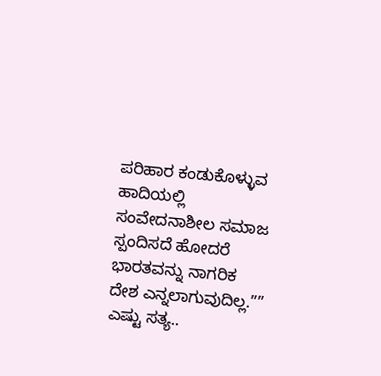ಪರಿಹಾರ ಕಂಡುಕೊಳ್ಳುವ ಹಾದಿಯಲ್ಲಿ ಸಂವೇದನಾಶೀಲ ಸಮಾಜ ಸ್ಪಂದಿಸದೆ ಹೋದರೆ ಭಾರತವನ್ನು ನಾಗರಿಕ ದೇಶ ಎನ್ನಲಾಗುವುದಿಲ್ಲ.”” ಎಷ್ಟು ಸತ್ಯ..